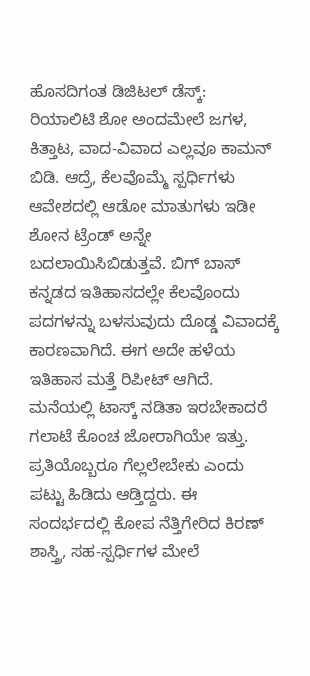ಹೊಸದಿಗಂತ ಡಿಜಿಟಲ್ ಡೆಸ್ಕ್:
ರಿಯಾಲಿಟಿ ಶೋ ಅಂದಮೇಲೆ ಜಗಳ, ಕಿತ್ತಾಟ, ವಾದ-ವಿವಾದ ಎಲ್ಲವೂ ಕಾಮನ್ ಬಿಡಿ. ಆದ್ರೆ, ಕೆಲವೊಮ್ಮೆ ಸ್ಪರ್ಧಿಗಳು ಆವೇಶದಲ್ಲಿ ಆಡೋ ಮಾತುಗಳು ಇಡೀ ಶೋನ ಟ್ರೆಂಡ್ ಅನ್ನೇ ಬದಲಾಯಿಸಿಬಿಡುತ್ತವೆ. ಬಿಗ್ ಬಾಸ್ ಕನ್ನಡದ ಇತಿಹಾಸದಲ್ಲೇ ಕೆಲವೊಂದು ಪದಗಳನ್ನು ಬಳಸುವುದು ದೊಡ್ಡ ವಿವಾದಕ್ಕೆ ಕಾರಣವಾಗಿದೆ. ಈಗ ಅದೇ ಹಳೆಯ ಇತಿಹಾಸ ಮತ್ತೆ ರಿಪೀಟ್ ಆಗಿದೆ.
ಮನೆಯಲ್ಲಿ ಟಾಸ್ಕ್ ನಡಿತಾ ಇರಬೇಕಾದರೆ ಗಲಾಟೆ ಕೊಂಚ ಜೋರಾಗಿಯೇ ಇತ್ತು. ಪ್ರತಿಯೊಬ್ಬರೂ ಗೆಲ್ಲಲೇಬೇಕು ಎಂದು ಪಟ್ಟು ಹಿಡಿದು ಆಡ್ತಿದ್ದರು. ಈ ಸಂದರ್ಭದಲ್ಲಿ ಕೋಪ ನೆತ್ತಿಗೇರಿದ ಕಿರಣ್ ಶಾಸ್ತ್ರಿ, ಸಹ-ಸ್ಪರ್ಧಿಗಳ ಮೇಲೆ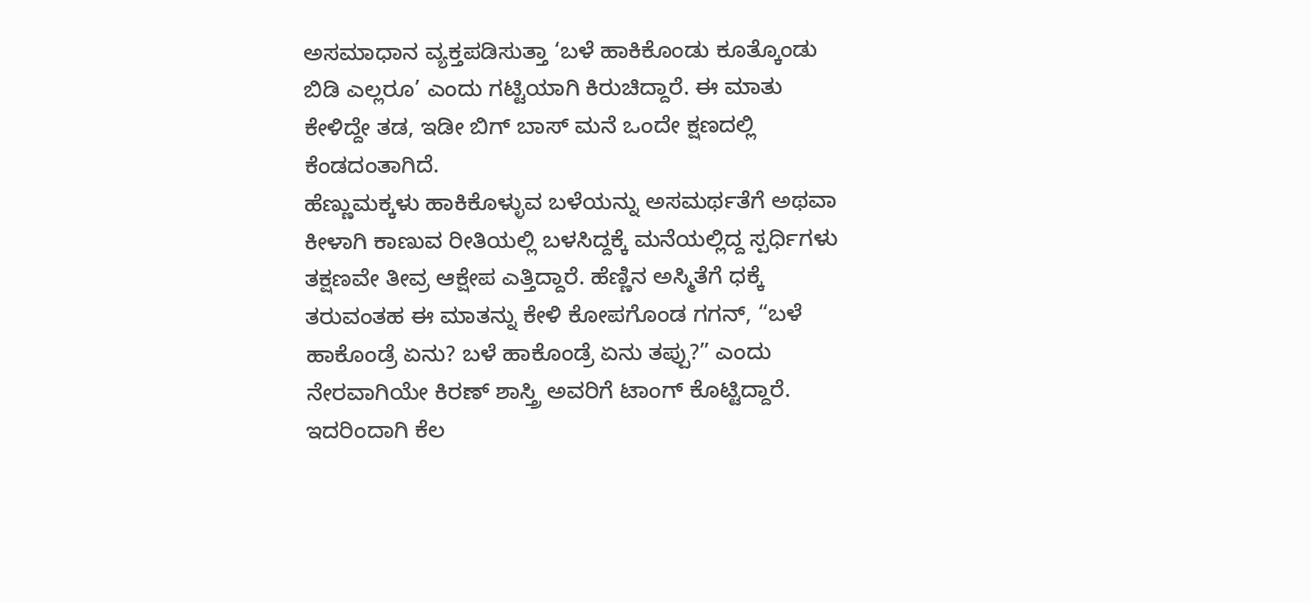ಅಸಮಾಧಾನ ವ್ಯಕ್ತಪಡಿಸುತ್ತಾ ‘ಬಳೆ ಹಾಕಿಕೊಂಡು ಕೂತ್ಕೊಂಡು ಬಿಡಿ ಎಲ್ಲರೂ’ ಎಂದು ಗಟ್ಟಿಯಾಗಿ ಕಿರುಚಿದ್ದಾರೆ. ಈ ಮಾತು ಕೇಳಿದ್ದೇ ತಡ, ಇಡೀ ಬಿಗ್ ಬಾಸ್ ಮನೆ ಒಂದೇ ಕ್ಷಣದಲ್ಲಿ ಕೆಂಡದಂತಾಗಿದೆ.
ಹೆಣ್ಣುಮಕ್ಕಳು ಹಾಕಿಕೊಳ್ಳುವ ಬಳೆಯನ್ನು ಅಸಮರ್ಥತೆಗೆ ಅಥವಾ ಕೀಳಾಗಿ ಕಾಣುವ ರೀತಿಯಲ್ಲಿ ಬಳಸಿದ್ದಕ್ಕೆ ಮನೆಯಲ್ಲಿದ್ದ ಸ್ಪರ್ಧಿಗಳು ತಕ್ಷಣವೇ ತೀವ್ರ ಆಕ್ಷೇಪ ಎತ್ತಿದ್ದಾರೆ. ಹೆಣ್ಣಿನ ಅಸ್ಮಿತೆಗೆ ಧಕ್ಕೆ ತರುವಂತಹ ಈ ಮಾತನ್ನು ಕೇಳಿ ಕೋಪಗೊಂಡ ಗಗನ್, “ಬಳೆ ಹಾಕೊಂಡ್ರೆ ಏನು? ಬಳೆ ಹಾಕೊಂಡ್ರೆ ಏನು ತಪ್ಪು?” ಎಂದು ನೇರವಾಗಿಯೇ ಕಿರಣ್ ಶಾಸ್ತ್ರಿ ಅವರಿಗೆ ಟಾಂಗ್ ಕೊಟ್ಟಿದ್ದಾರೆ. ಇದರಿಂದಾಗಿ ಕೆಲ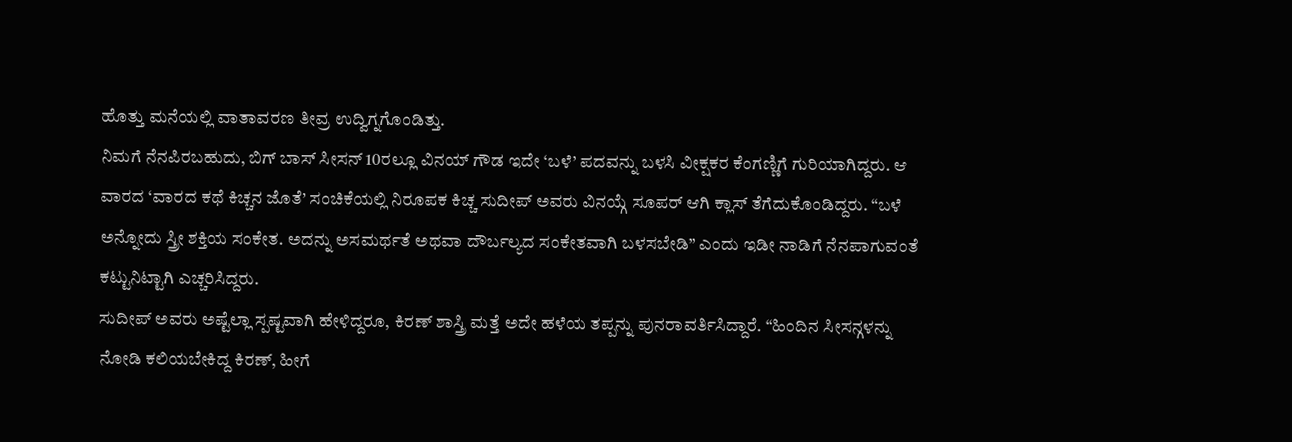ಹೊತ್ತು ಮನೆಯಲ್ಲಿ ವಾತಾವರಣ ತೀವ್ರ ಉದ್ವಿಗ್ನಗೊಂಡಿತ್ತು.
ನಿಮಗೆ ನೆನಪಿರಬಹುದು, ಬಿಗ್ ಬಾಸ್ ಸೀಸನ್ 10ರಲ್ಲೂ ವಿನಯ್ ಗೌಡ ಇದೇ ‘ಬಳೆ’ ಪದವನ್ನು ಬಳಸಿ ವೀಕ್ಷಕರ ಕೆಂಗಣ್ಣಿಗೆ ಗುರಿಯಾಗಿದ್ದರು. ಆ ವಾರದ ‘ವಾರದ ಕಥೆ ಕಿಚ್ಚನ ಜೊತೆ’ ಸಂಚಿಕೆಯಲ್ಲಿ ನಿರೂಪಕ ಕಿಚ್ಚ ಸುದೀಪ್ ಅವರು ವಿನಯ್ಗೆ ಸೂಪರ್ ಆಗಿ ಕ್ಲಾಸ್ ತೆಗೆದುಕೊಂಡಿದ್ದರು. “ಬಳೆ ಅನ್ನೋದು ಸ್ತ್ರೀ ಶಕ್ತಿಯ ಸಂಕೇತ. ಅದನ್ನು ಅಸಮರ್ಥತೆ ಅಥವಾ ದೌರ್ಬಲ್ಯದ ಸಂಕೇತವಾಗಿ ಬಳಸಬೇಡಿ” ಎಂದು ಇಡೀ ನಾಡಿಗೆ ನೆನಪಾಗುವಂತೆ ಕಟ್ಟುನಿಟ್ಟಾಗಿ ಎಚ್ಚರಿಸಿದ್ದರು.
ಸುದೀಪ್ ಅವರು ಅಷ್ಟೆಲ್ಲಾ ಸ್ಪಷ್ಟವಾಗಿ ಹೇಳಿದ್ದರೂ, ಕಿರಣ್ ಶಾಸ್ತ್ರಿ ಮತ್ತೆ ಅದೇ ಹಳೆಯ ತಪ್ಪನ್ನು ಪುನರಾವರ್ತಿಸಿದ್ದಾರೆ. “ಹಿಂದಿನ ಸೀಸನ್ಗಳನ್ನು ನೋಡಿ ಕಲಿಯಬೇಕಿದ್ದ ಕಿರಣ್, ಹೀಗೆ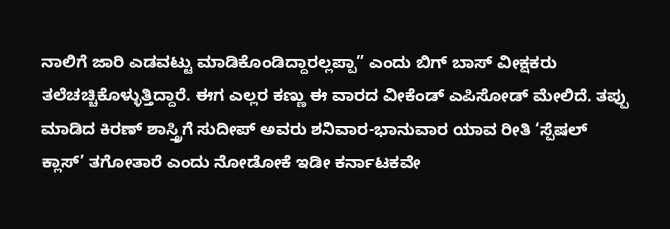ನಾಲಿಗೆ ಜಾರಿ ಎಡವಟ್ಟು ಮಾಡಿಕೊಂಡಿದ್ದಾರಲ್ಲಪ್ಪಾ” ಎಂದು ಬಿಗ್ ಬಾಸ್ ವೀಕ್ಷಕರು ತಲೆಚಚ್ಚಿಕೊಳ್ಳುತ್ತಿದ್ದಾರೆ. ಈಗ ಎಲ್ಲರ ಕಣ್ಣು ಈ ವಾರದ ವೀಕೆಂಡ್ ಎಪಿಸೋಡ್ ಮೇಲಿದೆ. ತಪ್ಪು ಮಾಡಿದ ಕಿರಣ್ ಶಾಸ್ತ್ರಿಗೆ ಸುದೀಪ್ ಅವರು ಶನಿವಾರ-ಭಾನುವಾರ ಯಾವ ರೀತಿ ‘ಸ್ಪೆಷಲ್ ಕ್ಲಾಸ್’ ತಗೋತಾರೆ ಎಂದು ನೋಡೋಕೆ ಇಡೀ ಕರ್ನಾಟಕವೇ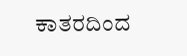ಕಾತರದಿಂದ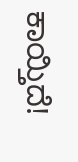ಕಾಯ್ತಿದೆ!